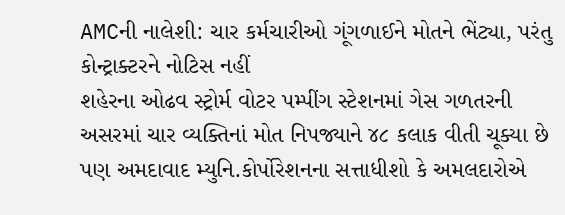AMCની નાલેશી: ચાર કર્મચારીઓ ગૂંગળાઈને મોતને ભેંટ્યા, પરંતુ કોન્ટ્રાક્ટરને નોટિસ નહીં
શહેરના ઓઢવ સ્ટ્રોર્મ વોટર પમ્પીંગ સ્ટેશનમાં ગેસ ગળતરની અસરમાં ચાર વ્યક્તિનાં મોત નિપજ્યાને ૪૮ કલાક વીતી ચૂક્યા છે પણ અમદાવાદ મ્યુનિ.કોર્પોરેશનના સત્તાધીશો કે અમલદારોએ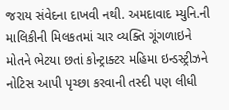જરાય સંવેદના દાખવી નથી. અમદાવાદ મ્યુનિ.ની માલિકીની મિલકતમાં ચાર વ્યક્તિ ગૂંગળાઇને મોતને ભેટયા છતાં કોન્ટ્રાક્ટર મહિમા ઇન્ડસ્ટ્રીઝને નોટિસ આપી પૃચ્છા કરવાની તસ્દી પણ લીધી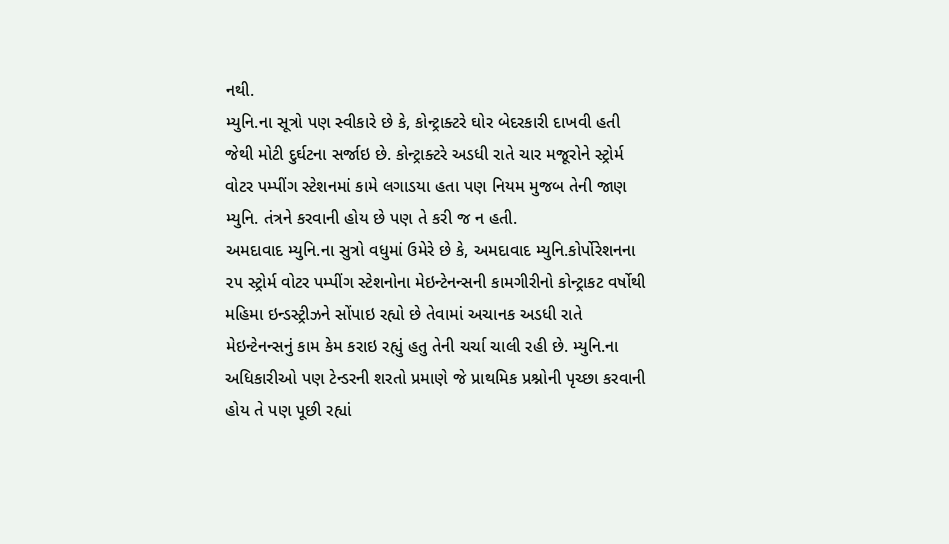નથી.
મ્યુનિ.ના સૂત્રો પણ સ્વીકારે છે કે, કોન્ટ્રાક્ટરે ઘોર બેદરકારી દાખવી હતી જેથી મોટી દુર્ઘટના સર્જાઇ છે. કોન્ટ્રાક્ટરે અડધી રાતે ચાર મજૂરોને સ્ટ્રોર્મ વોટર પમ્પીંગ સ્ટેશનમાં કામે લગાડયા હતા પણ નિયમ મુજબ તેની જાણ મ્યુનિ. તંત્રને કરવાની હોય છે પણ તે કરી જ ન હતી.
અમદાવાદ મ્યુનિ.ના સુત્રો વધુમાં ઉમેરે છે કે, અમદાવાદ મ્યુનિ.કોર્પોરેશનના ૨૫ સ્ટ્રોર્મ વોટર પમ્પીંગ સ્ટેશનોના મેઇન્ટેનન્સની કામગીરીનો કોન્ટ્રાકટ વર્ષોથી મહિમા ઇન્ડસ્ટ્રીઝને સોંપાઇ રહ્યો છે તેવામાં અચાનક અડધી રાતે મેઇન્ટેનન્સનું કામ કેમ કરાઇ રહ્યું હતુ તેની ચર્ચા ચાલી રહી છે. મ્યુનિ.ના અધિકારીઓ પણ ટેન્ડરની શરતો પ્રમાણે જે પ્રાથમિક પ્રશ્નોની પૃચ્છા કરવાની હોય તે પણ પૂછી રહ્યાં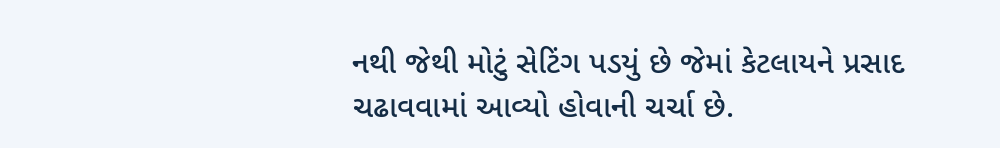નથી જેથી મોટું સેટિંગ પડયું છે જેમાં કેટલાયને પ્રસાદ ચઢાવવામાં આવ્યો હોવાની ચર્ચા છે.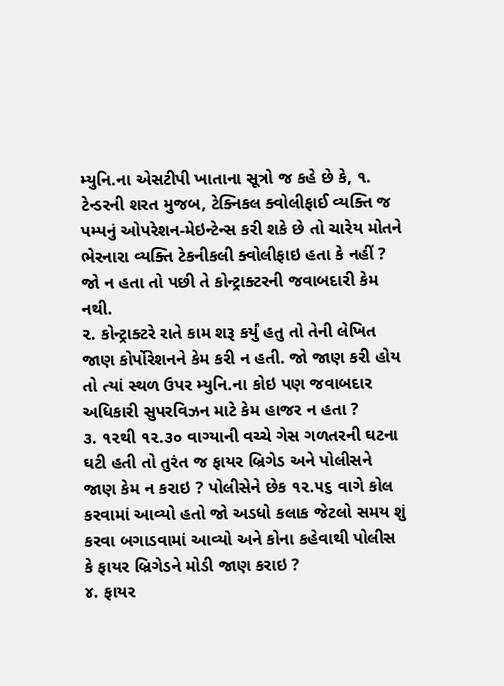મ્યુનિ.ના એસટીપી ખાતાના સૂત્રો જ કહે છે કે, ૧. ટેન્ડરની શરત મુજબ, ટેક્નિકલ ક્વોલીફાઈ વ્યક્તિ જ પમ્પનું ઓપરેશન-મેઇન્ટેન્સ કરી શકે છે તો ચારેય મોતને ભેરનારા વ્યક્તિ ટેકનીકલી ક્વોલીફાઇ હતા કે નહીં ? જો ન હતા તો પછી તે કોન્ટ્રાક્ટરની જવાબદારી કેમ નથી.
૨. કોન્ટ્રાક્ટરે રાતે કામ શરૂ કર્યું હતુ તો તેની લેખિત જાણ કોર્પોરેશનને કેમ કરી ન હતી. જો જાણ કરી હોય તો ત્યાં સ્થળ ઉપર મ્યુનિ.ના કોઇ પણ જવાબદાર અધિકારી સુપરવિઝન માટે કેમ હાજર ન હતા ?
૩. ૧૨થી ૧૨.૩૦ વાગ્યાની વચ્ચે ગેસ ગળતરની ઘટના ઘટી હતી તો તુરંત જ ફાયર બ્રિગેડ અને પોલીસને જાણ કેમ ન કરાઇ ? પોલીસેને છેક ૧૨.૫૬ વાગે કોલ કરવામાં આવ્યો હતો જો અડધો કલાક જેટલો સમય શું કરવા બગાડવામાં આવ્યો અને કોના કહેવાથી પોલીસ કે ફાયર બ્રિગેડને મોડી જાણ કરાઇ ?
૪. ફાયર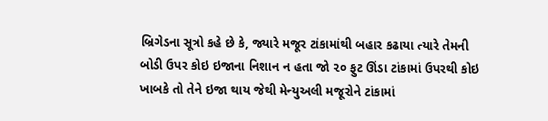બ્રિગેડના સૂત્રો કહે છે કે, જ્યારે મજૂર ટાંકામાંથી બહાર કઢાયા ત્યારે તેમની બોડી ઉપર કોઇ ઇજાના નિશાન ન હતા જો ૨૦ ફુટ ઊંડા ટાંકામાં ઉપરથી કોઇ ખાબકે તો તેને ઇજા થાય જેથી મેન્યુઅલી મજૂરોને ટાંકામાં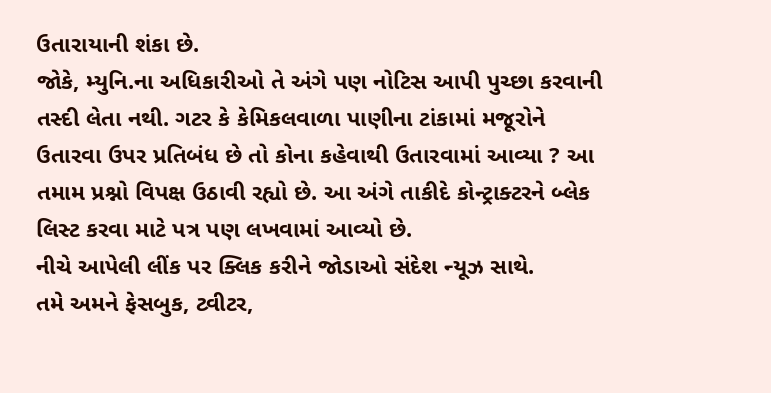ઉતારાયાની શંકા છે.
જોકે, મ્યુનિ.ના અધિકારીઓ તે અંગે પણ નોટિસ આપી પુચ્છા કરવાની તસ્દી લેતા નથી. ગટર કે કેમિકલવાળા પાણીના ટાંકામાં મજૂરોને ઉતારવા ઉપર પ્રતિબંધ છે તો કોના કહેવાથી ઉતારવામાં આવ્યા ? આ તમામ પ્રશ્નો વિપક્ષ ઉઠાવી રહ્યો છે. આ અંગે તાકીદે કોન્ટ્રાક્ટરને બ્લેક લિસ્ટ કરવા માટે પત્ર પણ લખવામાં આવ્યો છે.
નીચે આપેલી લીંક પર ક્લિક કરીને જોડાઓ સંદેશ ન્યૂઝ સાથે.
તમે અમને ફેસબુક, ટ્વીટર,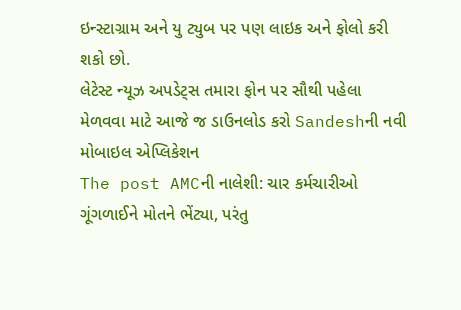ઇન્સ્ટાગ્રામ અને યુ ટ્યુબ પર પણ લાઇક અને ફોલો કરી શકો છો.
લેટેસ્ટ ન્યૂઝ અપડેટ્સ તમારા ફોન પર સૌથી પહેલા મેળવવા માટે આજે જ ડાઉનલોડ કરો Sandeshની નવી મોબાઇલ એપ્લિકેશન
The post AMCની નાલેશી: ચાર કર્મચારીઓ ગૂંગળાઈને મોતને ભેંટ્યા, પરંતુ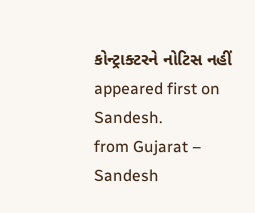કોન્ટ્રાક્ટરને નોટિસ નહીં appeared first on Sandesh.
from Gujarat – Sandesh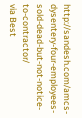http://sandesh.com/amcs-dysentery-four-employees-sold-dead-but-not-notice-to-contractor/
via Best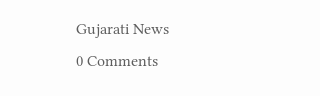Gujarati News
0 Comments